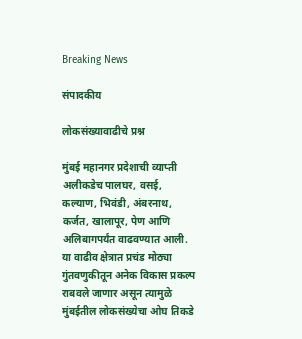Breaking News

संपादकीय

लोकसंख्यावाढीचे प्रश्न

मुंबई महानगर प्रदेशाची व्याप्ती अलीकडेच पालघर, वसई, कल्याण, भिवंडी, अंबरनाथ, कर्जत, खालापूर, पेण आणि अलिबागपर्यंत वाढवण्यात आली. या वाढीव क्षेत्रात प्रचंड मोठ्या गुंतवणुकीतून अनेक विकास प्रकल्प राबवले जाणार असून त्यामुळे मुंबईतील लोकसंख्येचा ओघ तिकडे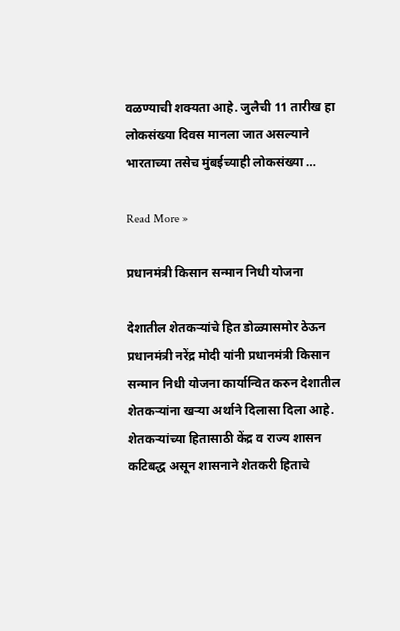वळण्याची शक्यता आहे. जुलैची 11 तारीख हा लोकसंख्या दिवस मानला जात असल्याने भारताच्या तसेच मुंबईच्याही लोकसंख्या …

Read More »

प्रधानमंत्री किसान सन्मान निधी योजना

देशातील शेतकर्‍यांचे हित डोळ्यासमोर ठेऊन प्रधानमंत्री नरेंद्र मोदी यांनी प्रधानमंत्री किसान सन्मान निधी योजना कार्यान्वित करुन देशातील शेतकर्‍यांना खर्‍या अर्थाने दिलासा दिला आहे. शेतकर्‍यांच्या हितासाठी केंद्र व राज्य शासन कटिबद्ध असून शासनाने शेतकरी हिताचे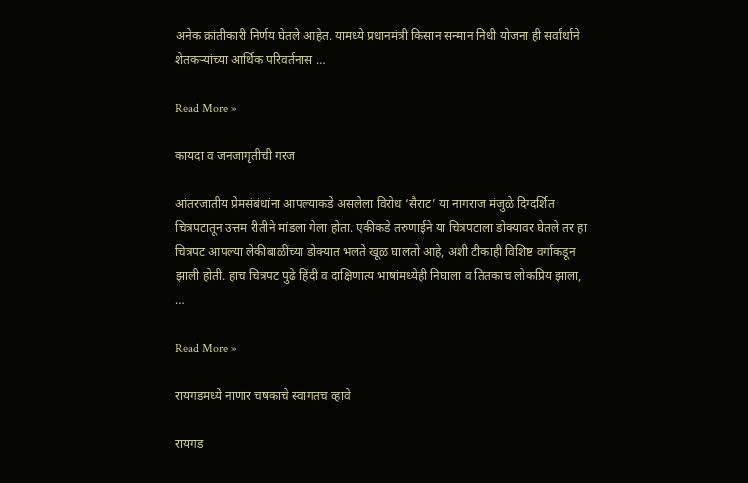अनेक क्रांतीकारी निर्णय घेतले आहेत. यामध्ये प्रधानमंत्री किसान सन्मान निधी योजना ही सर्वांर्थाने शेतकर्‍यांच्या आर्थिक परिवर्तनास …

Read More »

कायदा व जनजागृतीची गरज

आंतरजातीय प्रेमसंबंधांना आपल्याकडे असलेला विरोध ‘सैराट’ या नागराज मंजुळे दिग्दर्शित चित्रपटातून उत्तम रीतीने मांडला गेला होता. एकीकडे तरुणाईने या चित्रपटाला डोक्यावर घेतले तर हा चित्रपट आपल्या लेकीबाळींच्या डोक्यात भलते खूळ घालतो आहे, अशी टीकाही विशिष्ट वर्गाकडून झाली होती. हाच चित्रपट पुढे हिंदी व दाक्षिणात्य भाषांमध्येही निघाला व तितकाच लोकप्रिय झाला, …

Read More »

रायगडमध्ये नाणार चषकाचे स्वागतच व्हावे

रायगड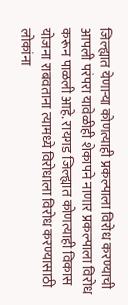जिल्ह्यात येणार्‍या कोणत्याही प्रकल्पाला विरोध करण्याची आपली परंपरा यावेळीही शेकापने नाणार प्रकल्पाला विरोध करून पाळली आहे. रायगड जिल्ह्यात कोणत्याही विकास योजना राबवताना त्यामध्ये विरोधाला विरोध करण्यासाठी लोकांना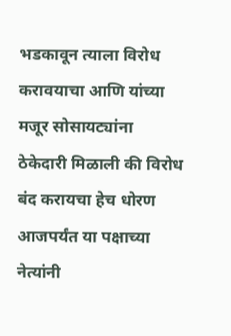भडकावून त्याला विरोध करावयाचा आणि यांच्या मजूर सोसायट्यांना ठेकेदारी मिळाली की विरोध बंद करायचा हेच धोरण आजपर्यंत या पक्षाच्या नेत्यांनी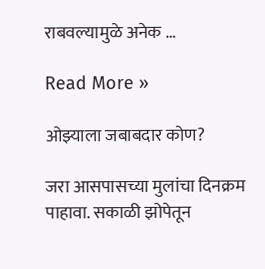राबवल्यामुळे अनेक …

Read More »

ओझ्याला जबाबदार कोण?

जरा आसपासच्या मुलांचा दिनक्रम पाहावा. सकाळी झोपेतून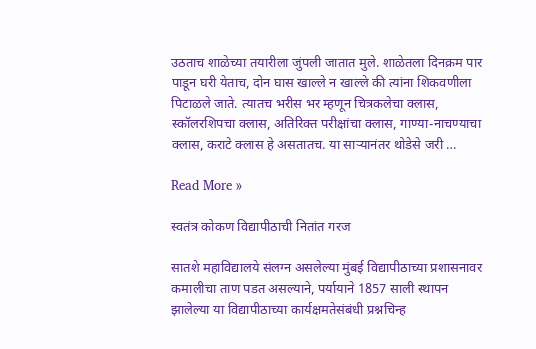उठताच शाळेच्या तयारीला जुंपली जातात मुले. शाळेतला दिनक्रम पार पाडून घरी येताच, दोन घास खाल्ले न खाल्ले की त्यांना शिकवणीला पिटाळले जाते. त्यातच भरीस भर म्हणून चित्रकलेचा क्लास, स्कॉलरशिपचा क्लास, अतिरिक्त परीक्षांचा क्लास, गाण्या-नाचण्याचा क्लास, कराटे क्लास हे असतातच. या सार्‍यानंतर थोडेसे जरी …

Read More »

स्वतंत्र कोकण विद्यापीठाची नितांत गरज

सातशे महाविद्यालये संलग्न असलेल्या मुंबई विद्यापीठाच्या प्रशासनावर कमालीचा ताण पडत असल्याने, पर्यायाने 1857 साली स्थापन झालेल्या या विद्यापीठाच्या कार्यक्षमतेसंबंधी प्रश्नचिन्ह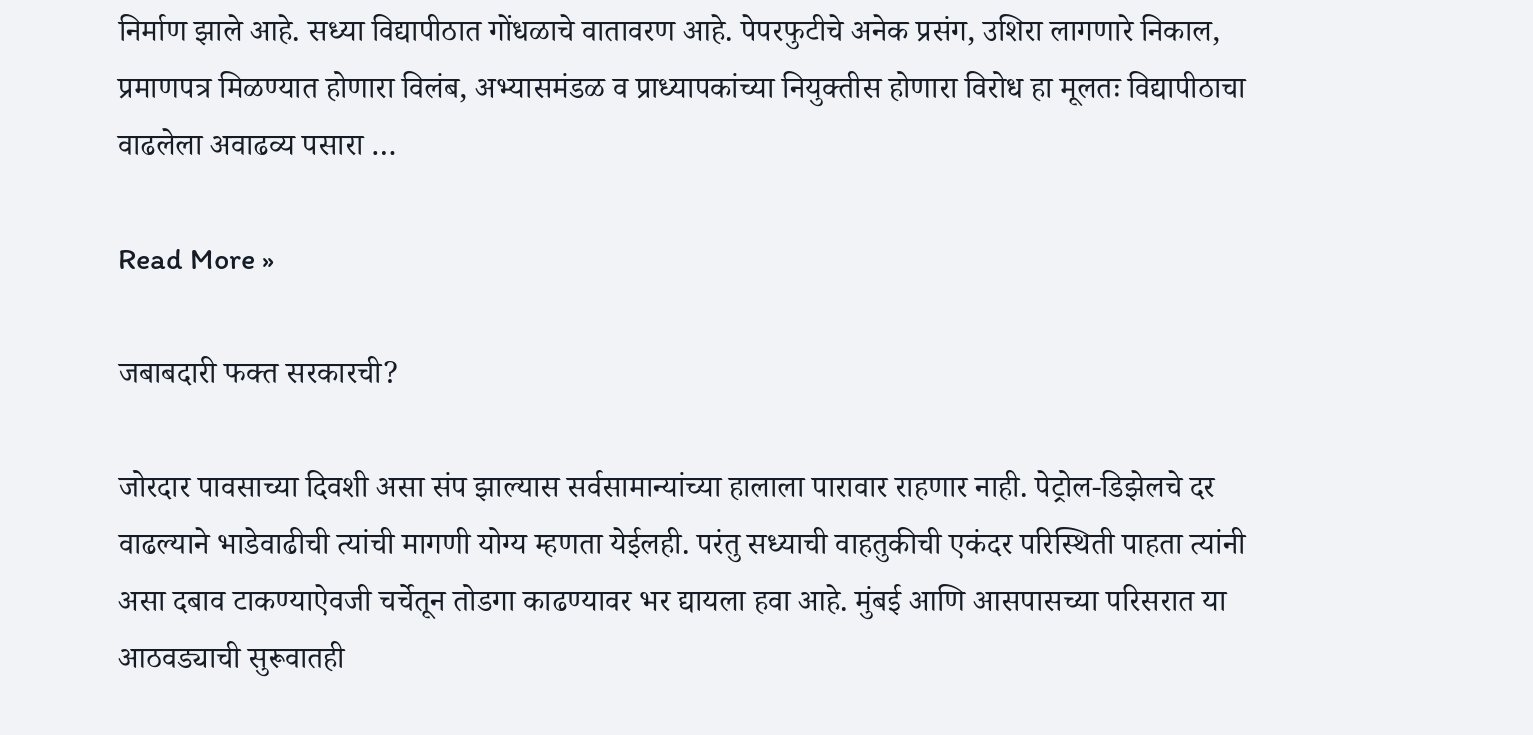निर्माण झाले आहे. सध्या विद्यापीठात गोंधळाचे वातावरण आहे. पेपरफुटीचे अनेक प्रसंग, उशिरा लागणारे निकाल, प्रमाणपत्र मिळण्यात होणारा विलंब, अभ्यासमंडळ व प्राध्यापकांच्या नियुक्तीस होणारा विरोध हा मूलतः विद्यापीठाचा वाढलेला अवाढव्य पसारा …

Read More »

जबाबदारी फक्त सरकारची?

जोरदार पावसाच्या दिवशी असा संप झाल्यास सर्वसामान्यांच्या हालाला पारावार राहणार नाही. पेट्रोल-डिझेलचे दर वाढल्याने भाडेवाढीची त्यांची मागणी योग्य म्हणता येईलही. परंतु सध्याची वाहतुकीची एकंदर परिस्थिती पाहता त्यांनी असा दबाव टाकण्याऐवजी चर्चेतून तोडगा काढण्यावर भर द्यायला हवा आहे. मुंबई आणि आसपासच्या परिसरात या आठवड्याची सुरूवातही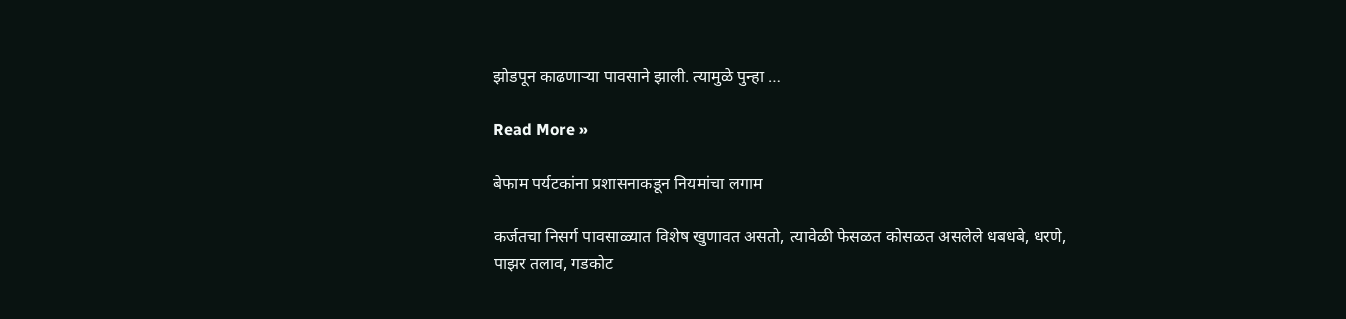झोडपून काढणार्‍या पावसाने झाली. त्यामुळे पुन्हा …

Read More »

बेफाम पर्यटकांना प्रशासनाकडून नियमांचा लगाम

कर्जतचा निसर्ग पावसाळ्यात विशेष खुणावत असतो, त्यावेळी फेसळत कोसळत असलेले धबधबे, धरणे, पाझर तलाव, गडकोट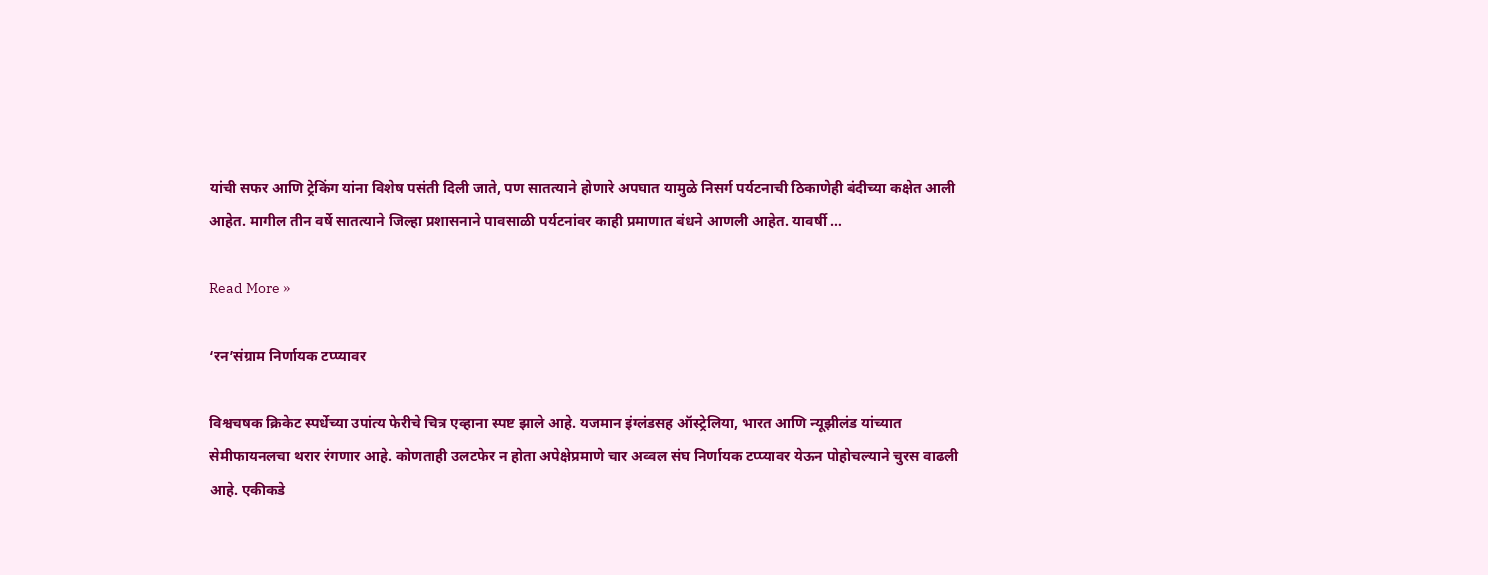यांची सफर आणि ट्रेकिंग यांना विशेष पसंती दिली जाते, पण सातत्याने होणारे अपघात यामुळे निसर्ग पर्यटनाची ठिकाणेही बंदीच्या कक्षेत आली आहेत. मागील तीन वर्षे सातत्याने जिल्हा प्रशासनाने पावसाळी पर्यटनांवर काही प्रमाणात बंधने आणली आहेत. यावर्षी …

Read More »

‘रन’संग्राम निर्णायक टप्प्यावर

विश्वचषक क्रिकेट स्पर्धेच्या उपांत्य फेरीचे चित्र एव्हाना स्पष्ट झाले आहे. यजमान इंग्लंडसह ऑस्ट्रेलिया, भारत आणि न्यूझीलंड यांच्यात सेमीफायनलचा थरार रंगणार आहे. कोणताही उलटफेर न होता अपेक्षेप्रमाणे चार अव्वल संघ निर्णायक टप्प्यावर येऊन पोहोचल्याने चुरस वाढली आहे. एकीकडे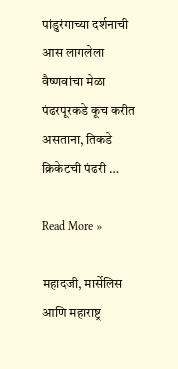पांडुरंगाच्या दर्शनाची आस लागलेला वैष्णवांचा मेळा पंढरपूरकडे कूच करीत असताना, तिकडे क्रिकेटची पंढरी …

Read More »

महादजी, मार्सेलिस आणि महाराष्ट्र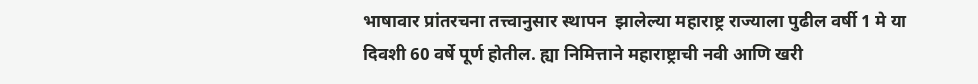भाषावार प्रांतरचना तत्त्वानुसार स्थापन  झालेल्या महाराष्ट्र राज्याला पुढील वर्षी 1 मे या दिवशी 60 वर्षे पूर्ण होतील. ह्या निमित्ताने महाराष्ट्राची नवी आणि खरी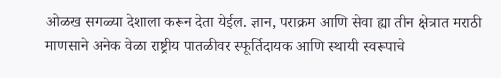ओळख सगळ्या देशाला करून देता येईल. ज्ञान, पराक्रम आणि सेवा ह्या तीन क्षेत्रात मराठी माणसाने अनेक वेळा राष्ट्रीय पातळीवर स्फूर्तिदायक आणि स्थायी स्वरूपाचे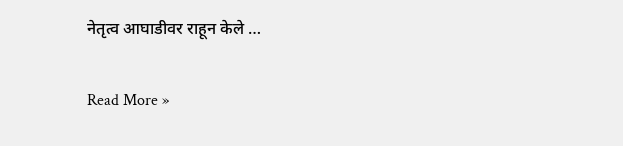नेतृत्व आघाडीवर राहून केले …

Read More »